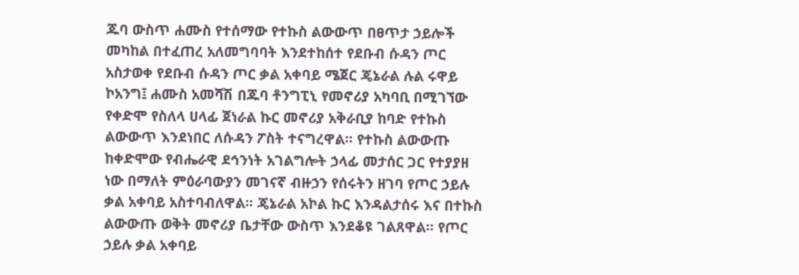ጁባ ውስጥ ሐሙስ የተሰማው የተኩስ ልውውጥ በፀጥታ ኃይሎች መካከል በተፈጠረ አለመግባባት እንደተከሰተ የደቡብ ሱዳን ጦር አስታወቀ የደቡብ ሱዳን ጦር ቃል አቀባይ ሜጀር ጄኔራል ሉል ሩዋይ ኮአንግ፤ ሐሙስ አመሻሽ በጁባ ቶንግፒኒ የመኖሪያ አካባቢ በሚገኘው የቀድሞ የስለላ ሀላፊ ጀነራል ኩር መኖሪያ አቅራቢያ ከባድ የተኩስ ልውውጥ እንደነበር ለሱዳን ፖስት ተናግረዋል። የተኩስ ልውውጡ ከቀድሞው የብሔራዊ ደኅንነት አገልግሎት ኃላፊ መታሰር ጋር የተያያዘ ነው በማለት ምዕራባውያን መገናኛ ብዙኃን የሰሩትን ዘገባ የጦር ኃይሉ ቃል አቀባይ አስተባብለዋል። ጄኔራል አኮል ኩር እንዳልታሰሩ እና በተኩስ ልውውጡ ወቅት መኖሪያ ቤታቸው ውስጥ እንደቆዩ ገልጸዋል። የጦር ኃይሉ ቃል አቀባይ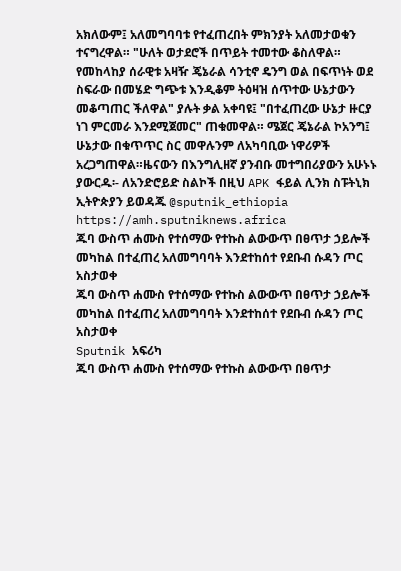አክለውም፤ አለመግባባቱ የተፈጠረበት ምክንያት አለመታወቁን ተናግረዋል። "ሁለት ወታደሮች በጥይት ተመተው ቆስለዋል። የመከላከያ ሰራዊቱ አዛዥ ጄኔራል ሳንቲኖ ዴንግ ወል በፍጥነት ወደ ስፍራው በመሄድ ግጭቱ እንዲቆም ትዕዛዝ ሰጥተው ሁኔታውን መቆጣጠር ችለዋል" ያሉት ቃል አቀባዩ፤ "በተፈጠረው ሁኔታ ዙርያ ነገ ምርመራ እንደሚጀመር" ጠቁመዋል። ሜጀር ጄኔራል ኮአንግ፤ ሁኔታው በቁጥጥር ስር መዋሉንም ለአካባቢው ነዋሪዎች አረጋግጠዋል።ዜናውን በእንግሊዘኛ ያንብቡ መተግበሪያውን አሁኑኑ ያውርዱ፡- ለአንድሮይድ ስልኮች በዚህ APK ፋይል ሊንክ ስፑትኒክ ኢትዮጵያን ይወዳጁ @sputnik_ethiopia
https://amh.sputniknews.africa
ጁባ ውስጥ ሐሙስ የተሰማው የተኩስ ልውውጥ በፀጥታ ኃይሎች መካከል በተፈጠረ አለመግባባት እንደተከሰተ የደቡብ ሱዳን ጦር አስታወቀ
ጁባ ውስጥ ሐሙስ የተሰማው የተኩስ ልውውጥ በፀጥታ ኃይሎች መካከል በተፈጠረ አለመግባባት እንደተከሰተ የደቡብ ሱዳን ጦር አስታወቀ
Sputnik አፍሪካ
ጁባ ውስጥ ሐሙስ የተሰማው የተኩስ ልውውጥ በፀጥታ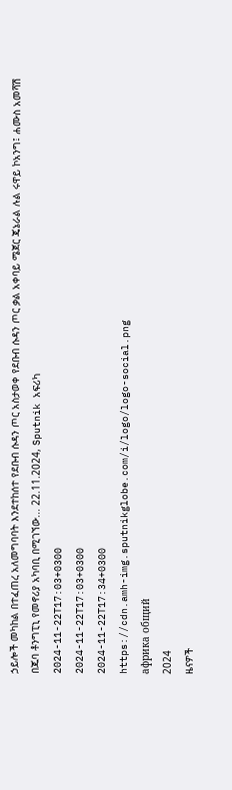ኃይሎች መካከል በተፈጠረ አለመግባባት እንደተከሰተ የደቡብ ሱዳን ጦር አስታወቀ የደቡብ ሱዳን ጦር ቃል አቀባይ ሜጀር ጄኔራል ሉል ሩዋይ ኮአንግ፤ ሐሙስ አመሻሽ በጁባ ቶንግፒኒ የመኖሪያ አካባቢ በሚገኘው... 22.11.2024, Sputnik አፍሪካ
2024-11-22T17:03+0300
2024-11-22T17:03+0300
2024-11-22T17:34+0300
https://cdn.amh-img.sputnikglobe.com/i/logo/logo-social.png
африка общий
2024
ዜናዎች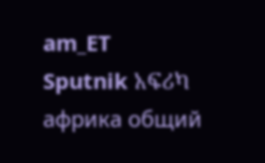am_ET
Sputnik አፍሪካ
африка общий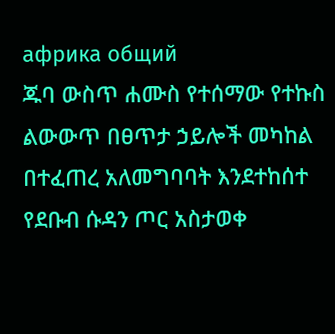африка общий
ጁባ ውስጥ ሐሙስ የተሰማው የተኩስ ልውውጥ በፀጥታ ኃይሎች መካከል በተፈጠረ አለመግባባት እንደተከሰተ የደቡብ ሱዳን ጦር አስታወቀ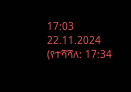17:03 22.11.2024 (የተሻሻለ: 17:34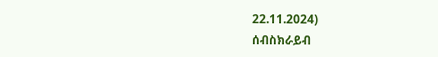22.11.2024)
ሰብስክራይብ